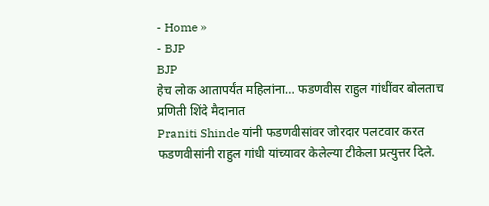- Home »
- BJP
BJP
हेच लोक आतापर्यंत महिलांना… फडणवीस राहुल गांधींवर बोलताच प्रणिती शिंदे मैदानात
Praniti Shinde यांनी फडणवीसांवर जोरदार पलटवार करत फडणवीसांनी राहुल गांधी यांच्यावर केलेल्या टीकेला प्रत्युत्तर दिले.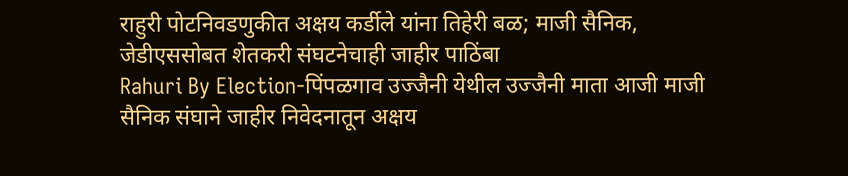राहुरी पोटनिवडणुकीत अक्षय कर्डीले यांना तिहेरी बळ; माजी सैनिक, जेडीएससोबत शेतकरी संघटनेचाही जाहीर पाठिंबा
Rahuri By Election-पिंपळगाव उज्जैनी येथील उज्जैनी माता आजी माजी सैनिक संघाने जाहीर निवेदनातून अक्षय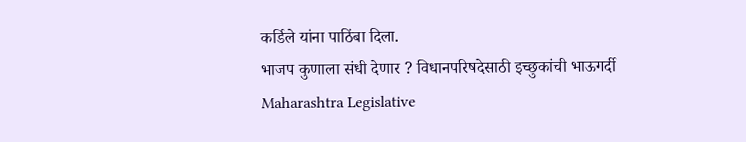कर्डिले यांना पाठिंबा दिला.
भाजप कुणाला संधी देणार ? विधानपरिषदेसाठी इच्छुकांची भाऊगर्दी
Maharashtra Legislative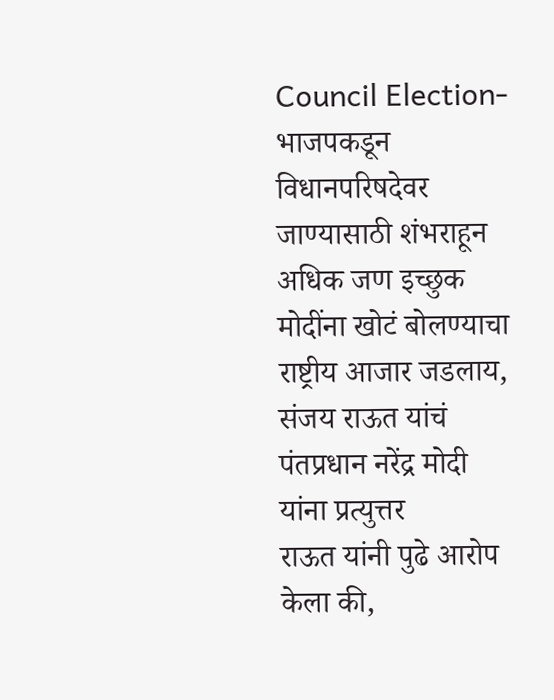Council Election-भाजपकडून विधानपरिषदेवर जाण्यासाठी शंभराहून अधिक जण इच्छुक
मोदींना खोटं बोलण्याचा राष्ट्रीय आजार जडलाय, संजय राऊत यांचं पंतप्रधान नरेंद्र मोदी यांना प्रत्युत्तर
राऊत यांनी पुढे आरोप केला की,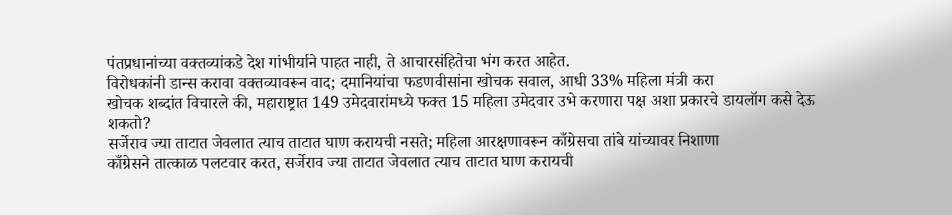पंतप्रधानांच्या वक्तव्यांकडे देश गांभीर्याने पाहत नाही, ते आचारसंहितेचा भंग करत आहेत.
विरोधकांनी डान्स करावा वक्तव्यावरून वाद; दमानियांचा फडणवीसांना खोचक सवाल, आधी 33% महिला मंत्री करा
खोचक शब्दांत विचारले की, महाराष्ट्रात 149 उमेदवारांमध्ये फक्त 15 महिला उमेदवार उभे करणारा पक्ष अशा प्रकारचे डायलॉग कसे देऊ शकतो?
सर्जेराव ज्या ताटात जेवलात त्याच ताटात घाण करायची नसते; महिला आरक्षणावरून काँग्रेसचा तांबे यांच्यावर निशाणा
काँग्रेसने तात्काळ पलटवार करत, सर्जेराव ज्या ताटात जेवलात त्याच ताटात घाण करायची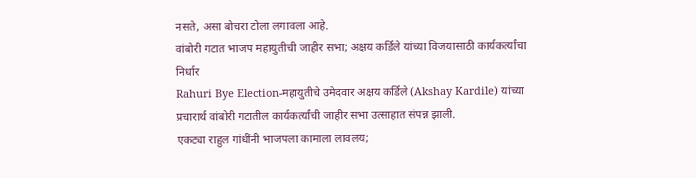नसते, असा बोचरा टोला लगावला आहे.
वांबोरी गटात भाजप महायुतीची जाहीर सभा; अक्षय कर्डिले यांच्या विजयासाठी कार्यकर्त्यांचा निर्धार
Rahuri Bye Election-महायुतीचे उमेदवार अक्षय कर्डिले (Akshay Kardile) यांच्या प्रचारार्थ वांबोरी गटातील कार्यकर्त्यांची जाहीर सभा उत्साहात संपन्न झाली.
एकट्या राहुल गांधींनी भाजपला कामाला लावलय;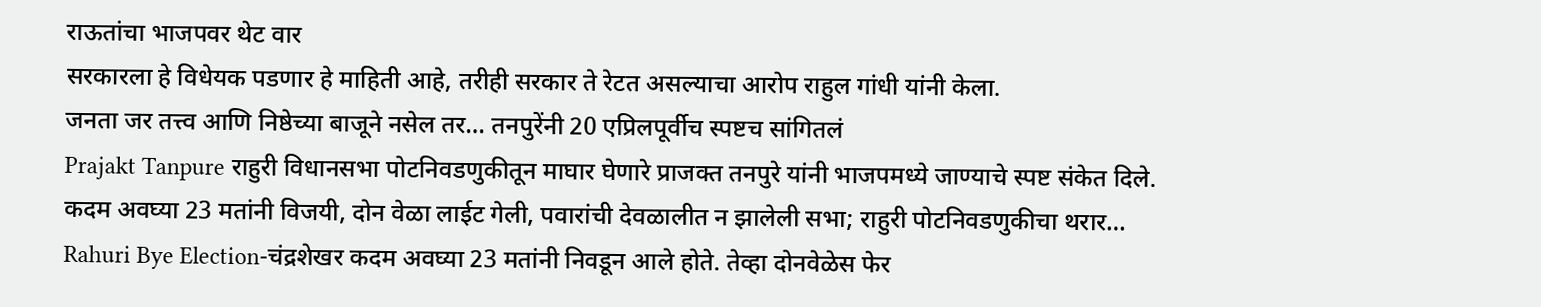राऊतांचा भाजपवर थेट वार
सरकारला हे विधेयक पडणार हे माहिती आहे, तरीही सरकार ते रेटत असल्याचा आरोप राहुल गांधी यांनी केला.
जनता जर तत्त्व आणि निष्ठेच्या बाजूने नसेल तर… तनपुरेंनी 20 एप्रिलपूर्वीच स्पष्टच सांगितलं
Prajakt Tanpure राहुरी विधानसभा पोटनिवडणुकीतून माघार घेणारे प्राजक्त तनपुरे यांनी भाजपमध्ये जाण्याचे स्पष्ट संकेत दिले.
कदम अवघ्या 23 मतांनी विजयी, दोन वेळा लाईट गेली, पवारांची देवळालीत न झालेली सभा; राहुरी पोटनिवडणुकीचा थरार…
Rahuri Bye Election-चंद्रशेखर कदम अवघ्या 23 मतांनी निवडून आले होते. तेव्हा दोनवेळेस फेर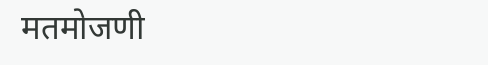मतमोजणी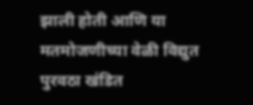झाली होती आणि या मतमोजणीच्या वेळी विद्युत पुरवठा खंडित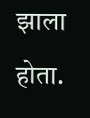झाला होता.